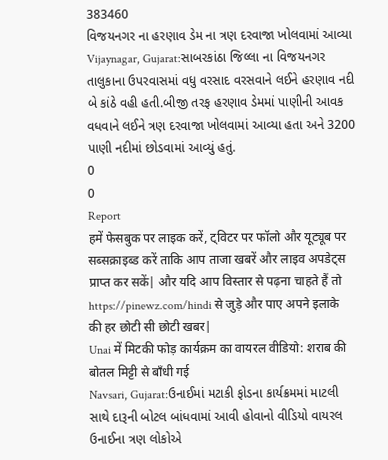383460
વિજયનગર ના હરણાવ ડેમ ના ત્રણ દરવાજા ખોલવામાં આવ્યા
Vijaynagar, Gujarat:સાબરકાંઠા જિલ્લા ના વિજયનગર તાલુકાના ઉપરવાસમાં વધુ વરસાદ વરસવાને લઈને હરણાવ નદી બે કાંઠે વહી હતી.બીજી તરફ હરણાવ ડેમમાં પાણીની આવક વધવાને લઈને ત્રણ દરવાજા ખોલવામાં આવ્યા હતા અને 3200 પાણી નદીમાં છોડવામાં આવ્યું હતું.
0
0
Report
हमें फेसबुक पर लाइक करें, ट्विटर पर फॉलो और यूट्यूब पर सब्सक्राइब्ड करें ताकि आप ताजा खबरें और लाइव अपडेट्स प्राप्त कर सकें| और यदि आप विस्तार से पढ़ना चाहते हैं तो https://pinewz.com/hindi से जुड़े और पाए अपने इलाके की हर छोटी सी छोटी खबर|
Unai में मिटकी फोड़ कार्यक्रम का वायरल वीडियो: शराब की बोतल मिट्टी से बाँधी गई
Navsari, Gujarat:ઉનાઈમાં મટાકી ફોડના કાર્યક્રમમાં માટલી સાથે દારૂની બોટલ બાંધવામાં આવી હોવાનો વીડિયો વાયરલ ઉનાઈના ત્રણ લોકોએ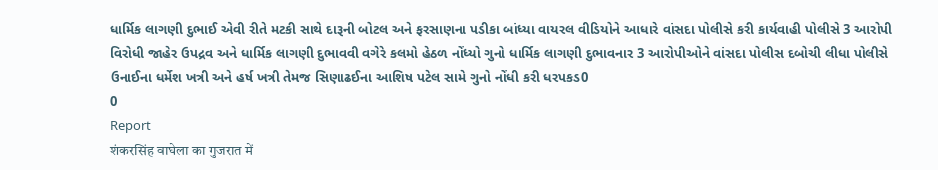ધાર્મિક લાગણી દુભાઈ એવી રીતે મટકી સાથે દારૂની બોટલ અને ફરસાણના પડીકા બાંધ્યા વાયરલ વીડિયોને આધારે વાંસદા પોલીસે કરી કાર્યવાહી પોલીસે 3 આરોપી વિરોધી જાહેર ઉપદ્રવ અને ધાર્મિક લાગણી દુભાવવી વગેરે કલમો હેઠળ નોંધ્યો ગુનો ધાર્મિક લાગણી દુભાવનાર 3 આરોપીઓને વાંસદા પોલીસ દબોચી લીધા પોલીસે ઉનાઈના ધર્મેશ ખત્રી અને હર્ષ ખત્રી તેમજ સિણાઢઈના આશિષ પટેલ સામે ગુનો નોંધી કરી ધરપકડ0
0
Report
शंकरसिंह वाघेला का गुजरात में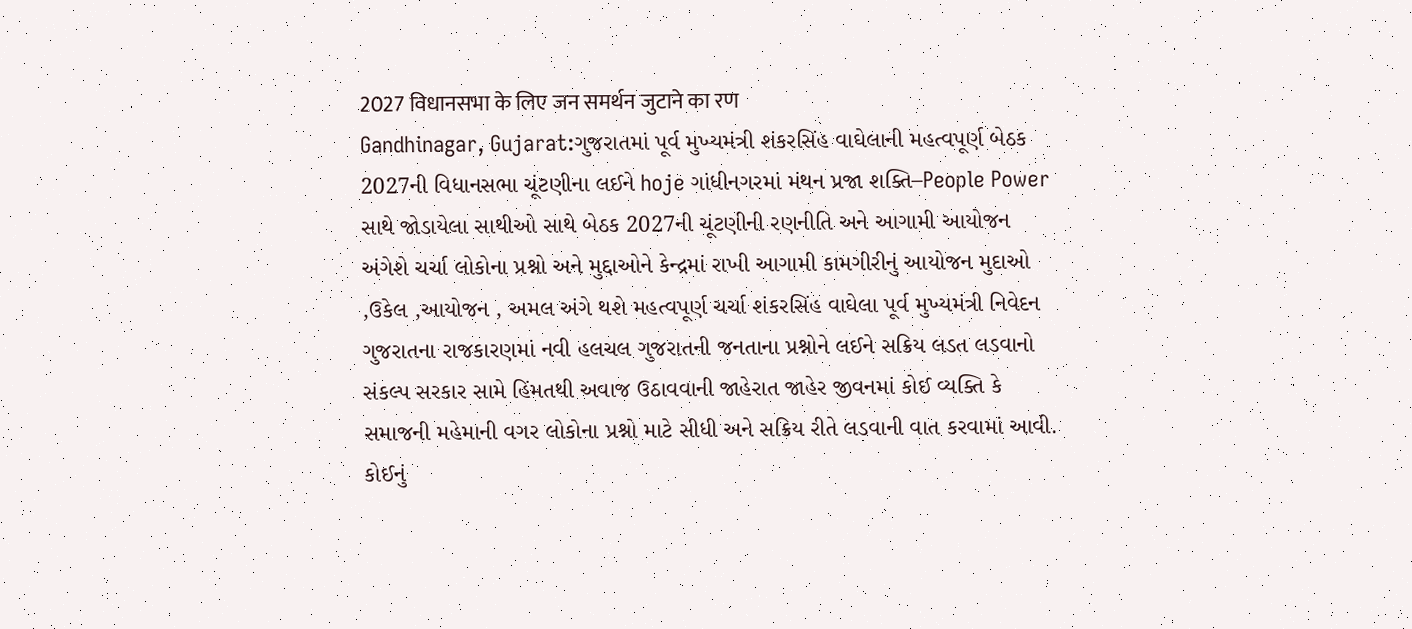2027 विधानसभा के लिए जन समर्थन जुटाने का रण
Gandhinagar, Gujarat:ગુજરાતમાં પૂર્વ મુખ્યમંત્રી શંકરસિંહ વાઘેલાની મહત્વપૂર્ણ બેઠક 2027ની વિધાનસભા ચૂંટણીના લઈને hoje ગાંધીનગરમાં મંથન પ્રજા શક્તિ–People Power સાથે જોડાયેલા સાથીઓ સાથે બેઠક 2027ની ચૂંટણીની રણનીતિ અને આગામી આયોજન અંગેશે ચર્ચા લોકોના પ્રશ્નો અને મુદ્દાઓને કેન્દ્રમાં રાખી આગામી કામગીરીનું આયોજન મુદાઓ ,ઉકેલ ,આયોજન , અમલ અંગે થશે મહત્વપૂર્ણ ચર્ચા શંકરસિંહ વાઘેલા પૂર્વ મુખ્યમંત્રી નિવેદન ગુજરાતના રાજકારણમાં નવી હલચલ ગુજરાતની જનતાના પ્રશ્નોને લઈને સક્રિય લડત લડવાનો સંકલ્પ સરકાર સામે હિંમતથી અવાજ ઉઠાવવાની જાહેરાત જાહેર જીવનમાં કોઈ વ્યક્તિ કે સમાજની મહેમાની વગર લોકોના પ્રશ્નો માટે સીધી અને સક્રિય રીતે લડવાની વાત કરવામાં આવી. કોઈનું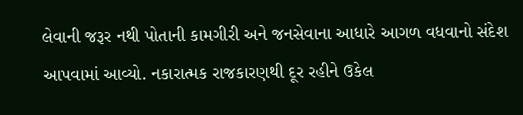લેવાની જરૂર નથી પોતાની કામગીરી અને જનસેવાના આધારે આગળ વધવાનો સંદેશ આપવામાં આવ્યો. નકારાત્મક રાજકારણથી દૂર રહીને ઉકેલ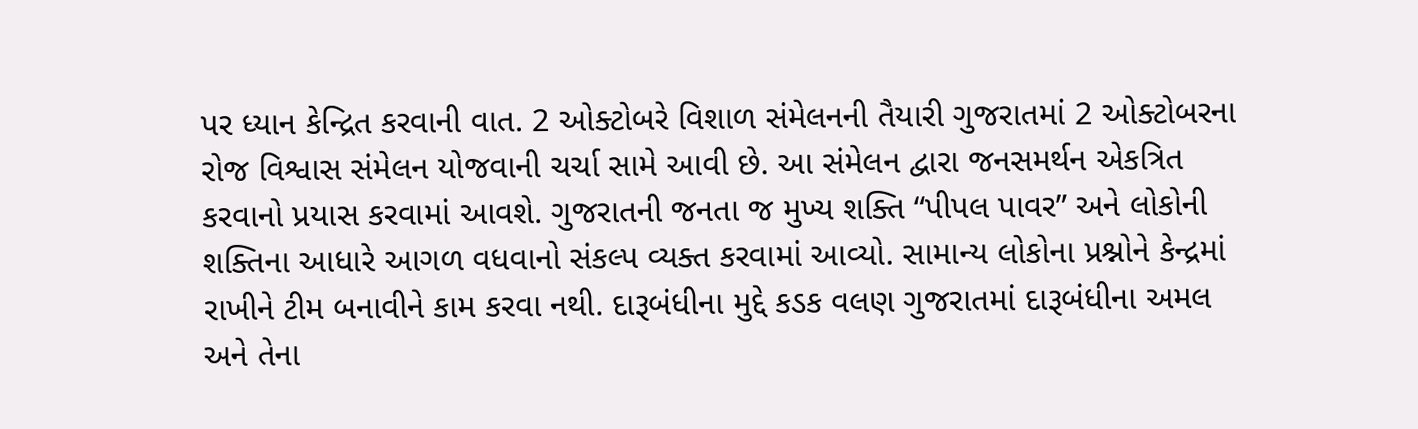પર ધ્યાન કેન્દ્રિત કરવાની વાત. 2 ઓક્ટોબરે વિશાળ સંમેલનની તૈયારી ગુજરાતમાં 2 ઓક્ટોબરના રોજ વિશ્વાસ સંમેલન યોજવાની ચર્ચા સામે આવી છે. આ સંમેલન દ્વારા જનસમર્થન એકત્રિત કરવાનો પ્રયાસ કરવામાં આવશે. ગુજરાતની જનતા જ મુખ્ય શક્તિ “પીપલ પાવર” અને લોકોની શક્તિના આધારે આગળ વધવાનો સંકલ્પ વ્યક્ત કરવામાં આવ્યો. સામાન્ય લોકોના પ્રશ્નોને કેન્દ્રમાં રાખીને ટીમ બનાવીને કામ કરવા નથી. દારૂબંધીના મુદ્દે કડક વલણ ગુજરાતમાં દારૂબંધીના અમલ અને તેના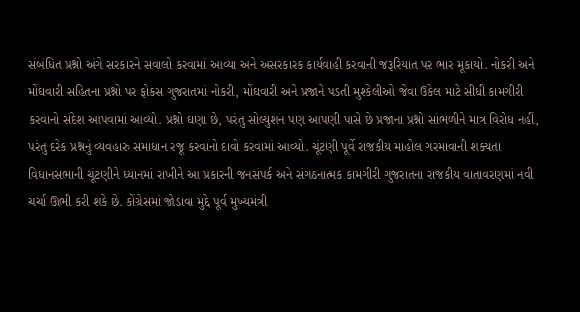સંબંધિત પ્રશ્નો અંગે સરકારને સવાલો કરવામાં આવ્યા અને અસરકારક કાર્યવાહી કરવાની જરૂરિયાત પર ભાર મૂકાયો. નોકરી અને મોંઘવારી સહિતના પ્રશ્નો પર ફોકસ ગુજરાતમાં નોકરી, મોંઘવારી અને પ્રજાને પડતી મુશ્કેલીઓ જેવા ઉકેલ માટે સીધી કામગીરી કરવાનો સંદેશ આપવામાં આવ્યો. પ્રશ્નો ઘણા છે, પરંતુ સોલ્યુશન પણ આપણી પાસે છે પ્રજાના પ્રશ્નો સાંભળીને માત્ર વિરોધ નહીં, પરંતુ દરેક પ્રશ્નનું વ્યવહારુ સમાધાન રજૂ કરવાનો દાવો કરવામાં આવ્યો. ચૂંટણી પૂર્વે રાજકીય માહોલ ગરમાવાની શક્યતા વિધાનસભાની ચૂંટણીને ધ્યાનમાં રાખીને આ પ્રકારની જનસંપર્ક અને સંગઠનાત્મક કામગીરી ગુજરાતના રાજકીય વાતાવરણમાં નવી ચર્ચા ઊભી કરી શકે છે. કોંગ્રેસમાં જોડાવા મુદ્દે પૂર્વ મુખ્યમંત્રી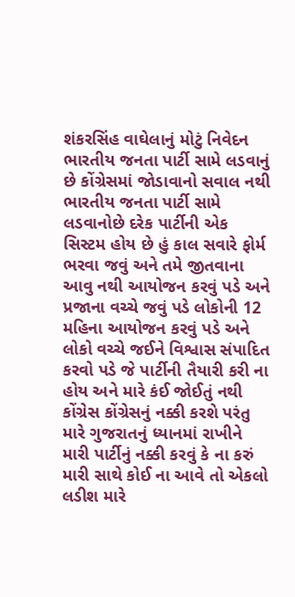શંકરસિંહ વાઘેલાનું મોટું નિવેદન ભારતીય જનતા પાર્ટી સામે લડવાનું છે કોંગ્રેસમાં જોડાવાનો સવાલ નથી ભારતીય જનતા પાર્ટી સામે લડવાનોછે દરેક પાર્ટીની એક સિસ્ટમ હોય છે હું કાલ સવારે ફોર્મ ભરવા જવું અને તમે જીતવાના આવુ નથી આયોજન કરવું પડે અને પ્રજાના વચ્ચે જવું પડે લોકોની 12 મહિના આયોજન કરવું પડે અને લોકો વચ્ચે જઈને વિશ્વાસ સંપાદિત કરવો પડે જે પાર્ટીની તૈયારી કરી ના હોય અને મારે કંઈ જોઈતું નથી કોંગ્રેસ કોંગ્રેસનું નક્કી કરશે પરંતુ મારે ગુજરાતનું ધ્યાનમાં રાખીને મારી પાર્ટીનું નક્કી કરવું કે ના કરું મારી સાથે કોઈ ના આવે તો એકલો લડીશ મારે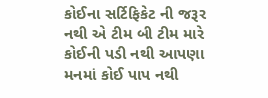કોઈના સર્ટિફિકેટ ની જરૂર નથી એ ટીમ બી ટીમ મારે કોઈની પડી નથી આપણા મનમાં કોઈ પાપ નથી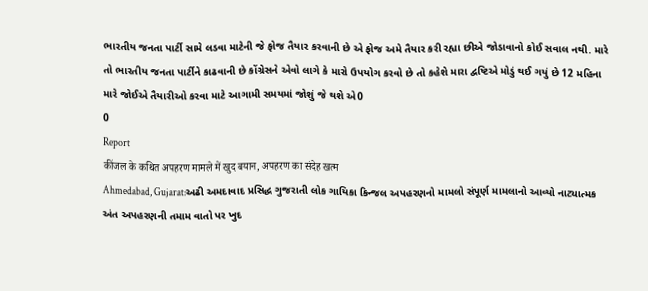ભારતીય જનતા પાર્ટી સામે લડવા માટેની જે ફોજ તૈયાર કરવાની છે એ ફોજ અમે તૈયાર કરી રહ્યા છીએ જોડાવાનો કોઈ સવાલ નથી. મારે તો ભારતીય જનતા પાર્ટીને કાઢવાની છે કોંગ્રેસને એવો લાગે કે મારો ઉપયોગ કરવો છે તો કહેશે મારા દ્વષ્ટિએ મોડું થઈ ગયું છે 12 મહિના મારે જોઈએ તૈયારીઓ કરવા માટે આગામી સમયમાં જોશું જે થશે એ0
0
Report
कींजल के कथित अपहरण मामले में खुद बयान, अपहरण का संदेह खत्म
Ahmedabad, Gujarat:અઢી અમદાવાદ પ્રસિદ્ધ ગુજરાતી લોક ગાયિકા કિન્જલ અપહરણનો મામલો સંપૂર્ણ મામલાનો આવ્યો નાટ્યાત્મક અંત અપહરણની તમામ વાતો પર ખુદ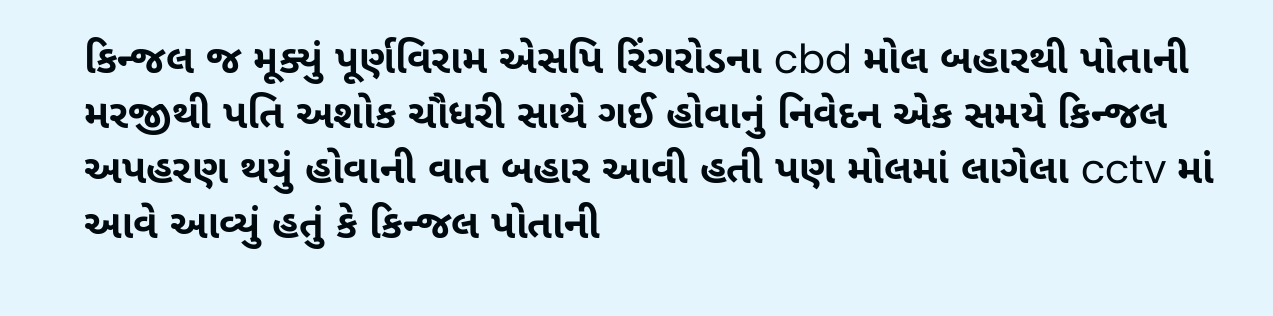કિન્જલ જ મૂક્યું પૂર્ણવિરામ એસપિ રિંગરોડના cbd મોલ બહારથી પોતાની મરજીથી પતિ અશોક ચૌધરી સાથે ગઈ હોવાનું નિવેદન એક સમયે કિન્જલ અપહરણ થયું હોવાની વાત બહાર આવી હતી પણ મોલમાં લાગેલા cctv માં આવે આવ્યું હતું કે કિન્જલ પોતાની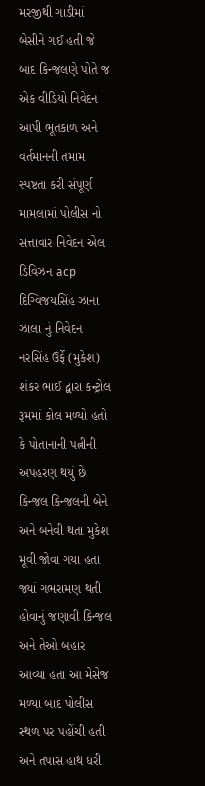મરજીથી ગાડીમાં બેસીને ગઈ હતી જે બાદ કિન્જલણે પોતે જ એક વીડિયો નિવેદન આપી ભૂતકાળ અને વર્તમાનની તમામ સ્પષ્ટતા કરી સંપૂર્ણ મામલામાં પોલીસ નો સત્તાવાર નિવેદન એલ ડિવિઝન acp દિગ્વિજયસિંહ ઝાના ઝાલા નું નિવેદન નરસિંહ ઉર્ફે (મુકેશ) શંકર ભાઈ દ્વારા કન્ટ્રોલ રૂમમાં કોલ મળ્યો હતો કે પોતાનાની પત્નીની અપહરણ થયું છે કિન્જલ કિન્જલની બેને અને બનેવી થતા મુકેશ મૂવી જોવા ગયા હતા જ્યાં ગભરામણ થતી હોવાનું જણાવી કિન્જલ અને તેઓ બહાર આવ્યા હતા આ મેસેજ મળ્યા બાદ પોલીસ સ્થળ પર પહોંચી હતી અને તપાસ હાથ ધરી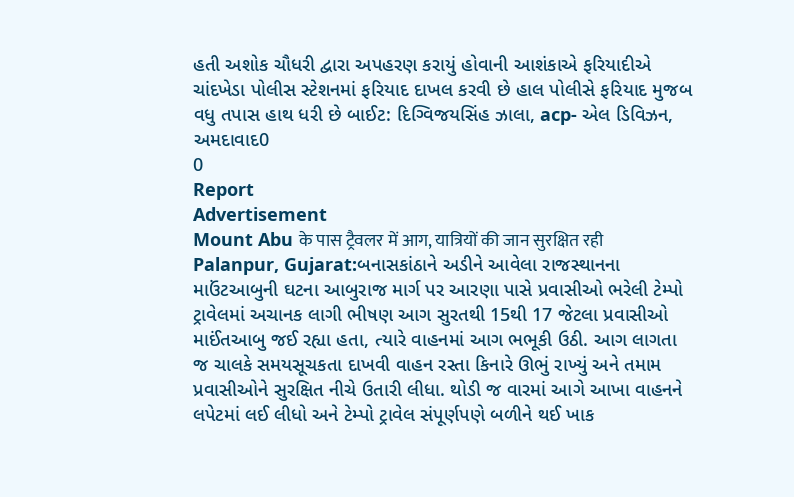હતી અશોક ચૌધરી દ્વારા અપહરણ કરાયું હોવાની આશંકાએ ફરિયાદીએ ચાંદખેડા પોલીસ સ્ટેશનમાં ફરિયાદ દાખલ કરવી છે હાલ પોલીસે ફરિયાદ મુજબ વધુ તપાસ હાથ ધરી છે બાઈટ: દિગ્વિજયસિંહ ઝાલા, acp- એલ ડિવિઝન, અમદાવાદ0
0
Report
Advertisement
Mount Abu के पास ट्रैवलर में आग, यात्रियों की जान सुरक्षित रही
Palanpur, Gujarat:બનાસકાંઠાને અડીને આવેલા રાજસ્થાનના માઉંટઆબુની ઘટના આબુરાજ માર્ગ પર આરણા પાસે પ્રવાસીઓ ભરેલી ટેમ્પો ટ્રાવેલમાં અચાનક લાગી ભીષણ આગ સુરતથી 15થી 17 જેટલા પ્રવાસીઓ માઈંતઆબુ જઈ રહ્યા હતા, ત્યારે વાહનમાં આગ ભભૂકી ઉઠી. આગ લાગતા જ ચાલકે સમયસૂચકતા દાખવી વાહન રસ્તા કિનારે ઊભું રાખ્યું અને તમામ પ્રવાસીઓને સુરક્ષિત નીચે ઉતારી લીધા. થોડી જ વારમાં આગે આખા વાહનને લપેટમાં લઈ લીધો અને ટેમ્પો ટ્રાવેલ સંપૂર્ણપણે બળીને થઈ ખાક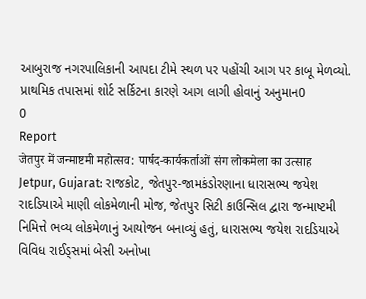આબુરાજ નગરપાલિકાની આપદા ટીમે સ્થળ પર પહોંચી આગ પર કાબૂ મેળવ્યો. પ્રાથમિક તપાસમાં શોર્ટ સર્કિટના કારણે આગ લાગી હોવાનું અનુમાન0
0
Report
जेतपुर में जन्माष्टमी महोत्सव: पार्षद-कार्यकर्ताओं संग लोकमेला का उत्साह
Jetpur, Gujarat: રાજકોટ, જેતપુર-જામકંડોરણાના ધારાસભ્ય જયેશ રાદડિયાએ માણી લોકમેળાની મોજ, જેતપુર સિટી કાઉન્સિલ દ્વારા જન્માષ્ટમી નિમિત્તે ભવ્ય લોકમેળાનું આયોજન બનાવ્યું હતું, ધારાસભ્ય જયેશ રાદડિયાએ વિવિધ રાઈડ્સમાં બેસી અનોખા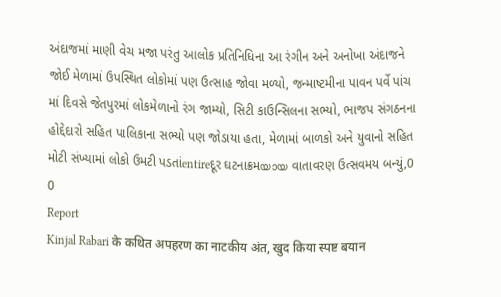અંદાજમાં માણી વેચ મજા પરંતુ આલોક પ્રતિનિધિના આ રંગીન અને અનોખા અંદાજને જોઈ મેળામાં ઉપસ્થિત લોકોમાં પણ ઉત્સાહ જોવા મળ્યો, જન્માષ્ટમીના પાવન પર્વે પાંચ માં દિવસે જેતપુરમાં લોકમેળાનો રંગ જામ્યો, સિટી કાઉન્સિલના સભ્યો, ભાજપ સંગઠનના હોદ્દેદારો સહિત પાલિકાના સભ્યો પણ જોડાયા હતા, મેળામાં બાળકો અને યુવાનો સહિત મોટી સંખ્યામાં લોકો ઉમટી પડતાંentireદૂર ઘટનાક્રમയായ વાતાવરણ ઉત્સવમય બન્યું,0
0
Report
Kinjal Rabari के कथित अपहरण का नाटकीय अंत, खुद किया स्पष्ट बयान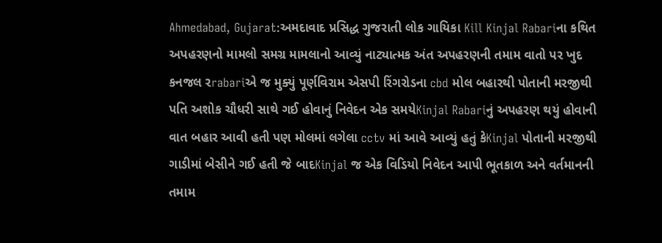Ahmedabad, Gujarat:અમદાવાદ પ્રસિદ્ધ ગુજરાતી લોક ગાયિકા Kill Kinjal Rabariના કથિત અપહરણનો મામલો સમગ્ર મામલાનો આવ્યું નાટ્યાત્મક અંત અપહરણની તમામ વાતો પર ખુદ કનજલ રrabariએ જ મુક્યું પૂર્ણવિરામ એસપી રિંગરોડના cbd મોલ બહારથી પોતાની મરજીથી પતિ અશોક ચૌધરી સાથે ગઈ હોવાનું નિવેદન એક સમયેKinjal Rabariનું અપહરણ થયું હોવાની વાત બહાર આવી હતી પણ મોલમાં લગેલા cctv માં આવે આવ્યું હતું કેKinjal પોતાની મરજીથી ગાડીમાં બેસીને ગઈ હતી જે બાદKinjal જ એક વિડિયો નિવેદન આપી ભૂતકાળ અને વર્તમાનની તમામ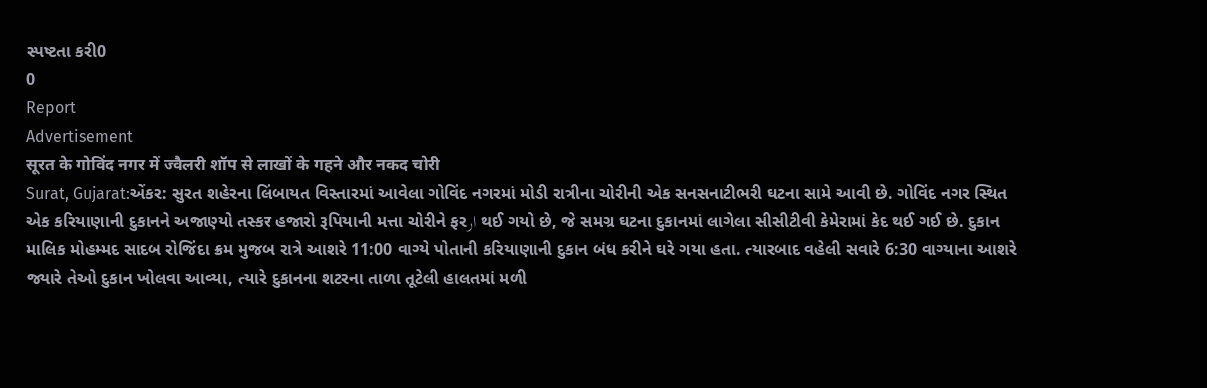સ્પષ્ટતા કરી0
0
Report
Advertisement
सूरत के गोविंद नगर में ज्वैलरी शॉप से लाखों के गहने और नकद चोरी
Surat, Gujarat:એંકર: સુરત શહેરના લિંબાયત વિસ્તારમાં આવેલા ગોવિંદ નગરમાં મોડી રાત્રીના ચોરીની એક સનસનાટીભરી ઘટના સામે આવી છે. ગોવિંદ નગર સ્થિત એક કરિયાણાની દુકાનને અજાણ્યો તસ્કर હજારો રૂપિયાની મત્તા ચોરીને ફરار થઈ ગયો છે, જે સમગ્ર ઘટના દુકાનમાં લાગેલા સીસીટીવી કેમેરામાં કેદ થઈ ગઈ છે. દુકાન માલિક મોહમ્મદ સાદબ રોજિંદા ક્રમ મુજબ રાત્રે આશરે 11:00 વાગ્યે પોતાની કરિયાણાની દુકાન બંધ કરીને ઘરે ગયા હતા. ત્યારબાદ વહેલી સવારે 6:30 વાગ્યાના આશરે જ્યારે તેઓ દુકાન ખોલવા આવ્યા, ત્યારે દુકાનના શટરના તાળા તૂટેલી હાલતમાં મળી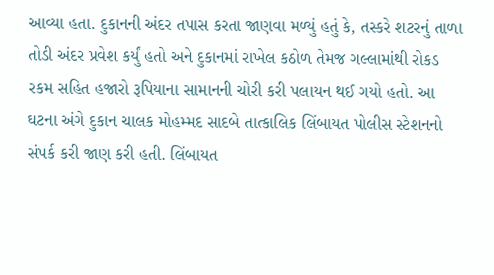આવ્યા હતા. દુકાનની અંદર તપાસ કરતા જાણવા મળ્યું હતું કે, તસ્કરે શટરનું તાળા તોડી અંદર પ્રવેશ કર્યું હતો અને દુકાનમાં રાખેલ કઠોળ તેમજ ગલ્લામાંથી રોકડ રકમ સહિત હજારો રૂપિયાના સામાનની ચોરી કરી પલાયન થઈ ગયો હતો. આ ઘટના અંગે દુકાન ચાલક મોહમ્મદ સાદબે તાત્કાલિક લિંબાયત પોલીસ સ્ટેશનનો સંપર્ક કરી જાણ કરી હતી. લિંબાયત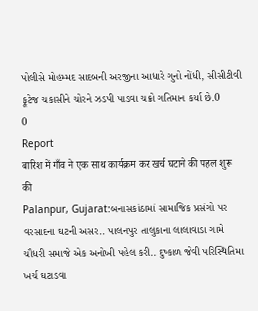પોલીસે મોહમ્મદ સાદબની અરજીના આધારે ગુનો નોંધી, સીસીટીવી ફૂટેજ ચકાસીને ચોરને ઝડપી પાડવા ચક્રો ગતિમાન કર્યા છે.0
0
Report
बारिश में गाँव ने एक साथ कार्यक्रम कर खर्च घटाने की पहल शुरू की
Palanpur, Gujarat:બનાસકાંઠામાં સામાજિક પ્રસંગો પર વરસાદના ઘટની અસર.. પાલનપુર તાલુકાના લાલાવાડા ગામે ચૌધરી સમાજે એક અનોખી પહેલ કરી.. દુષ્કાળ જેવી પરિસ્થિતિમા ખર્ચ ઘટાડવા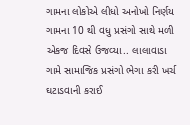ગામના લોકોએ લીધો અનોખો નિર્ણય ગામના 10 થી વધુ પ્રસંગો સાથે મળી એકજ દિવસે ઉજવ્યા.. લાલાવાડા ગામે સામાજિક પ્રસંગો ભેગા કરી ખર્ચ ઘટાડવાની કરાઈ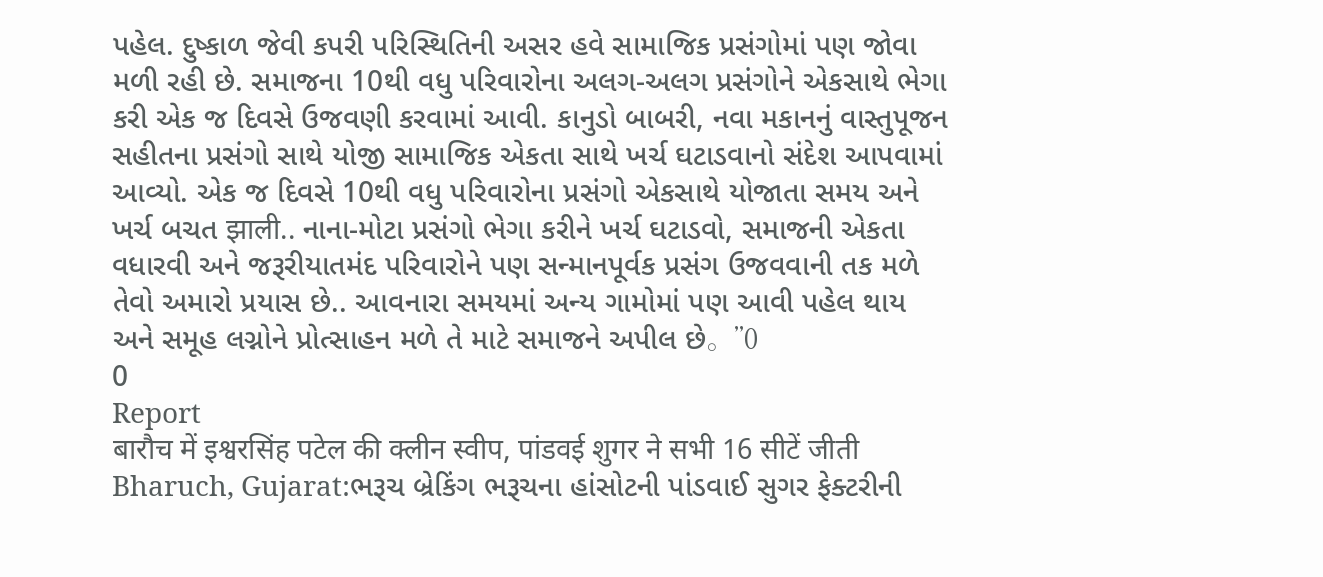પહેલ. દુષ્કાળ જેવી કપરી પરિસ્થિતિની અસર હવે સામાજિક પ્રસંગોમાં પણ જોવા મળી રહી છે. સમાજના 10થી વધુ પરિવારોના અલગ-અલગ પ્રસંગોને એકસાથે ભેગા કરી એક જ દિવસે ઉજવણી કરવામાં આવી. કાનુડો બાબરી, નવા મકાનનું વાસ્તુપૂજન સહીતના પ્રસંગો સાથે યોજી સામાજિક એકતા સાથે ખર્ચ ઘટાડવાનો સંદેશ આપવામાં આવ્યો. એક જ દિવસે 10થી વધુ પરિવારોના પ્રસંગો એકસાથે યોજાતા સમય અને ખર્ચ બચત झाली.. નાના-મોટા પ્રસંગો ભેગા કરીને ખર્ચ ઘટાડવો, સમાજની એકતા વધારવી અને જરૂરીયાતમંદ પરિવારોને પણ સન્માનપૂર્વક પ્રસંગ ઉજવવાની તક મળે તેવો અમારો પ્રયાસ છે.. આવનારા સમયમાં અન્ય ગામોમાં પણ આવી પહેલ થાય અને સમૂહ લગ્નોને પ્રોત્સાહન મળે તે માટે સમાજને અપીલ છે。”0
0
Report
बारौच में इश्वरसिंह पटेल की क्लीन स्वीप, पांडवई शुगर ने सभी 16 सीटें जीती
Bharuch, Gujarat:ભરૂચ બ્રેકિંગ ભરૂચના હાંસોટની પાંડવાઈ સુગર ફેક્ટરીની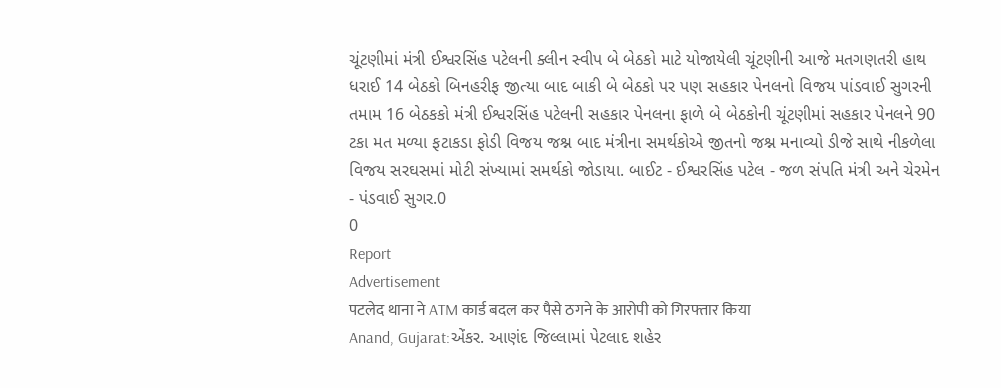ચૂંટણીમાં મંત્રી ઈશ્વરસિંહ પટેલની ક્લીન સ્વીપ બે બેઠકો માટે યોજાયેલી ચૂંટણીની આજે મતગણતરી હાથ ધરાઈ 14 બેઠકો બિનહરીફ જીત્યા બાદ બાકી બે બેઠકો પર પણ સહકાર પેનલનો વિજય પાંડવાઈ સુગરની તમામ 16 બેઠકકો મંત્રી ઈશ્વરસિંહ પટેલની સહકાર પેનલના ફાળે બે બેઠકોની ચૂંટણીમાં સહકાર પેનલને 90 ટકા મત મળ્યા ફટાકડા ફોડી વિજય જશ્ન બાદ મંત્રીના સમર્થકોએ જીતનો જશ્ન મનાવ્યો ડીજે સાથે નીકળેલા વિજય સરઘસમાં મોટી સંખ્યામાં સમર્થકો જોડાયા. બાઈટ - ઈશ્વરસિંહ પટેલ - જળ સંપતિ મંત્રી અને ચેરમેન - પંડવાઈ સુગર.0
0
Report
Advertisement
पटलेद थाना ने ATM कार्ड बदल कर पैसे ठगने के आरोपी को गिरफ्तार किया
Anand, Gujarat:એંકર. આણંદ જિલ્લામાં પેટલાદ શહેર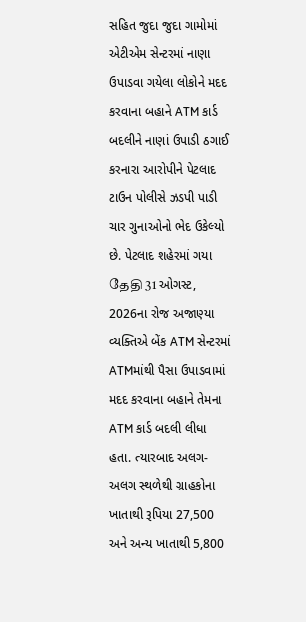સહિત જુદા જુદા ગામોમાં એટીએમ સેન્ટરમાં નાણા ઉપાડવા ગયેલા લોકોને મદદ કરવાના બહાને ATM કાર્ડ બદલીને નાણાં ઉપાડી ઠગાઈ કરનારા આરોપીને પેટલાદ ટાઉન પોલીસે ઝડપી પાડી ચાર ગુનાઓનો ભેદ ઉકેલ્યો છે. પેટલાદ શહેરમાં ગયા தேதி 31 ઓગસ્ટ, 2026ના રોજ અજાણ્યા વ્યક્તિએ બેંક ATM સેન્ટરમાં ATMમાંથી પૈસા ઉપાડવામાં મદદ કરવાના બહાને તેમના ATM કાર્ડ બદલી લીધા હતા. ત્યારબાદ અલગ-અલગ સ્થળેથી ગ્રાહકોના ખાતાથી રૂપિયા 27,500 અને અન્ય ખાતાથી 5,800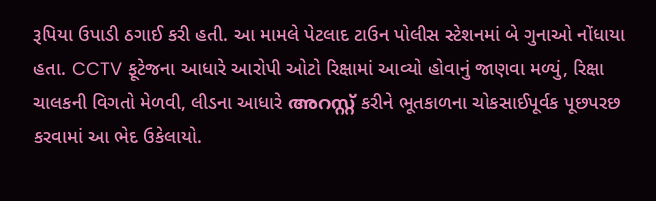રૂપિયા ઉપાડી ઠગાઈ કરી હતી. આ મામલે પેટલાદ ટાઉન પોલીસ સ્ટેશનમાં બે ગુનાઓ નોંધાયા હતા. CCTV ફૂટેજના આધારે આરોપી ઓટો રિક્ષામાં આવ્યો હોવાનું જાણવા મળ્યું, રિક્ષા ચાલકની વિગતો મેળવી, લીડના આધારે അറസ്റ്റ് કરીને ભૂતકાળના ચોકસાઈપૂર્વક પૂછપરછ કરવામાં આ ભેદ ઉકેલાયો.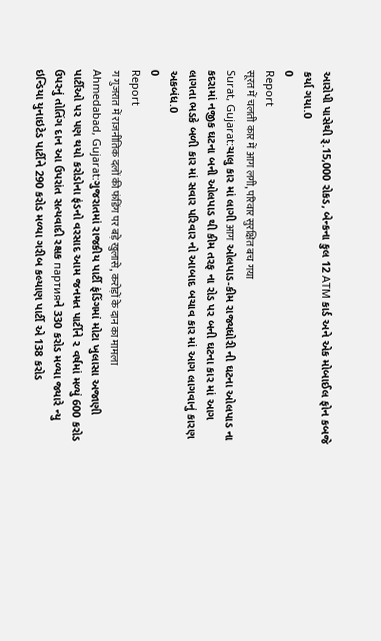આરોપી પાસેથી રૂ.15,000 રોકડ, બેન્કના કુલ 12 ATM કાર્ડ અને એક મોબાઈલ ફોન કબજે કર્યા ગયા.0
0
Report
सूरत में चलती कार में आग लगी, परिवार सुरक्षित बच गया
Surat, Gujarat:ચાલુ કાર માં લાગી आग ઓલપાડ-કીમ રાજ્યધોરી ની ઘટના ઓલપાડ ના કદરામાં નજીક ઘટના બની ઓલપાડ થી કીમ તરફ ના રોડ પર બની ઘટના કાર માં આગ લાગતા ભડકે બળી કાર માં સવાર પરિવાર નો આબાદ બચાવ કાર માં આગ લાગવાનું કારણ અકબંધ.0
0
Report
ग गुजरात में राजनीतिक दलों की फंडिंग पर बड़े खुलासे, करोड़ों के दान का मामला
Ahmedabad, Gujarat:ગુજરાતમાં રાજકીય પાર્ટી ફંડિંગમાં મોટા ખુલાસા અજાણી પાર્ટીઓ પર પણ થયો કરોડોના ફંડનો વરસાદ આમ જનમત પાર્ટીને ૨ વર્ષમાં મળ્યું 600 કરોડ ઉપરનું તોતિંગ દાન આ ઉપરાંત સત્યવાદી રક્ષક партияને 330 કરોડ મળ્યા જ્યારે ન્યુ ઇન્ડિયા યુનાઇટેડ પાર્ટીને 290 કરોડ મળ્યા ગરીબ કલ્યાણ પાર્ટી એ 138 કરોડ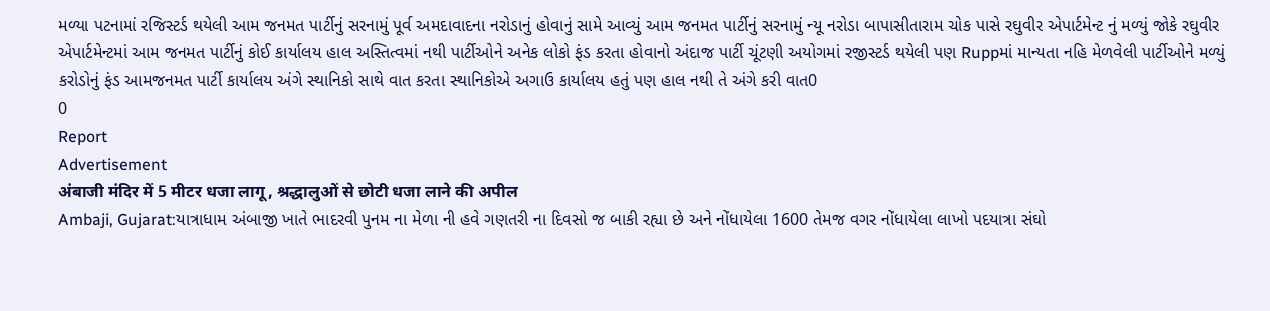મળ્યા પટનામાં રજિસ્ટર્ડ થયેલી આમ જનમત પાર્ટીનું સરનામું પૂર્વ અમદાવાદના નરોડાનું હોવાનું સામે આવ્યું આમ જનમત પાર્ટીનું સરનામું ન્યૂ નરોડા બાપાસીતારામ ચોક પાસે રઘુવીર એપાર્ટમેન્ટ નું મળ્યું જોકે રઘુવીર એપાર્ટમેન્ટમાં આમ જનમત પાર્ટીનું કોઈ કાર્યાલય હાલ અસ્તિત્વમાં નથી પાર્ટીઓને અનેક લોકો ફંડ કરતા હોવાનો અંદાજ પાર્ટી ચૂંટણી અયોગમાં રજીસ્ટર્ડ થયેલી પણ Ruppમાં માન્યતા નહિ મેળવેલી પાર્ટીઓને મળ્યું કરોડોનું ફંડ આમજનમત પાર્ટી કાર્યાલય અંગે સ્થાનિકો સાથે વાત કરતા સ્થાનિકોએ અગાઉ કાર્યાલય હતું પણ હાલ નથી તે અંગે કરી વાત0
0
Report
Advertisement
अंबाजी मंदिर में 5 मीटर धजा लागू, श्रद्धालुओं से छोटी धजा लाने की अपील
Ambaji, Gujarat:યાત્રાધામ અંબાજી ખાતે ભાદરવી પુનમ ના મેળા ની હવે ગણતરી ના દિવસો જ બાકી રહ્યા છે અને નોંધાયેલા 1600 તેમજ વગર નોંધાયેલા લાખો પદયાત્રા સંઘો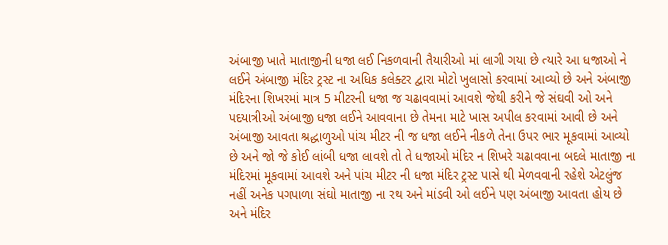અંબાજી ખાતે માતાજીની ધજા લઈ નિકળવાની તૈયારીઓ માં લાગી ગયા છે ત્યારે આ ધજાઓ ને લઈને અંબાજી મંદિર ટ્રસ્ટ ના અધિક કલેક્ટર દ્વારા મોટો ખુલાસો કરવામાં આવ્યો છે અને અંબાજી મંદિરના શિખરમાં માત્ર 5 મીટરની ધજા જ ચઢાવવામાં આવશે જેથી કરીને જે સંઘવી ઓ અને પદયાત્રીઓ અંબાજી ધજા લઈને આવવાના છે તેમના માટે ખાસ અપીલ કરવામાં આવી છે અને અંબાજી આવતા શ્રદ્ધાળુઓ પાંચ મીટર ની જ ધજા લઈને નીકળે તેના ઉપર ભાર મૂકવામાં આવ્યો છે અને જો જે કોઈ લાંબી ધજા લાવશે તો તે ધજાઓ મંદિર ન શિખરે ચઢાવવાના બદલે માતાજી ના મંદિરમાં મૂકવામાં આવશે અને પાંચ મીટર ની ધજા મંદિર ટ્રસ્ટ પાસે થી મેળવવાની રહેશે એટલુંજ નહીં અનેક પગપાળા સંઘો માતાજી ના રથ અને માંડવી ઓ લઈને પણ અંબાજી આવતા હોય છે અને મંદિર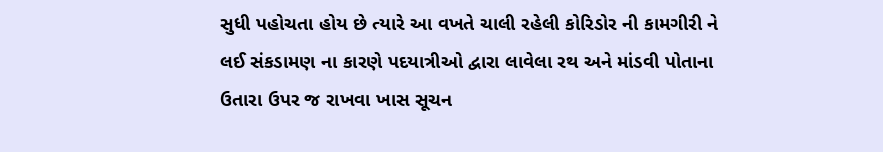સુધી પહોચતા હોય છે ત્યારે આ વખતે ચાલી રહેલી કોરિડોર ની કામગીરી ને લઈ સંકડામણ ના કારણે પદયાત્રીઓ દ્વારા લાવેલા રથ અને માંડવી પોતાના ઉતારા ઉપર જ રાખવા ખાસ સૂચન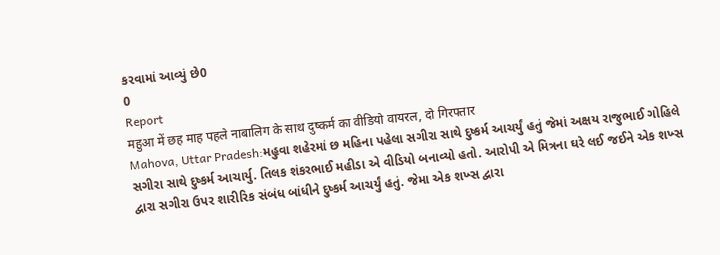કરવામાં આવ્યું છે0
0
Report
महुआ में छह माह पहले नाबालिग के साथ दुष्कर्म का वीडियो वायरल, दो गिरफ्तार
Mahova, Uttar Pradesh:મહુવા શહેરમાં છ મહિના પહેલા સગીરા સાથે દુષ્કર્મ આચર્યું હતું જેમાં અક્ષય રાજુભાઈ ગોહિલે સગીરા સાથે દુષ્કર્મ આચાર્યુ. તિલક શંકરભાઈ મહીડા એ વીડિયો બનાવ્યો હતો. આરોપી એ મિત્રના ઘરે લઈ જઈને એક શખ્સ દ્વારા સગીરા ઉપર શારીરિક સંબંધ બાંધીને દુષ્કર્મ આચર્યું હતું. જેમા એક શખ્સ દ્વારા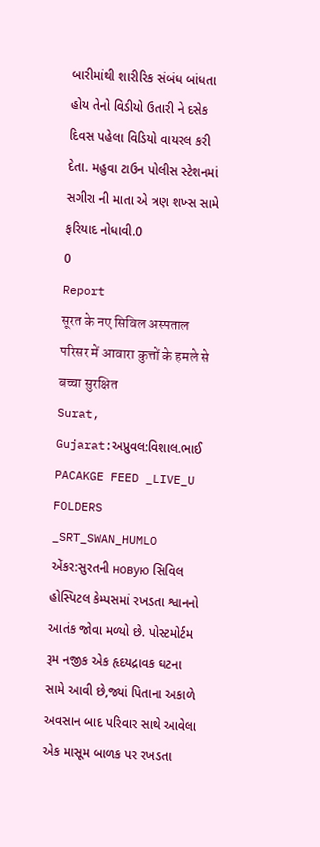બારીમાંથી શારીરિક સંબંધ બાંધતા હોય તેનો વિડીયો ઉતારી ને દસેક દિવસ પહેલા વિડિયો વાયરલ કરી દેતા. મહુવા ટાઉન પોલીસ સ્ટેશનમાં સગીરા ની માતા એ ત્રણ શખ્સ સામે ફરિયાદ નોધાવી.0
0
Report
सूरत के नए सिविल अस्पताल परिसर में आवारा कुत्तों के हमले से बच्चा सुरक्षित
Surat, Gujarat:અપ્રુવલ:વિશાલ.ભાઈ PACAKGE FEED _LIVE_U FOLDERS _SRT_SWAN_HUMLO એંકર:સુરતની новую સિવિલ હોસ્પિટલ કેમ્પસમાં રખડતા શ્વાનનો આતંક જોવા મળ્યો છે. પોસ્ટમોર્ટમ રૂમ નજીક એક હૃદયદ્રાવક ઘટના સામે આવી છે,જ્યાં પિતાના અકાળે અવસાન બાદ પરિવાર સાથે આવેલા એક માસૂમ બાળક પર રખડતા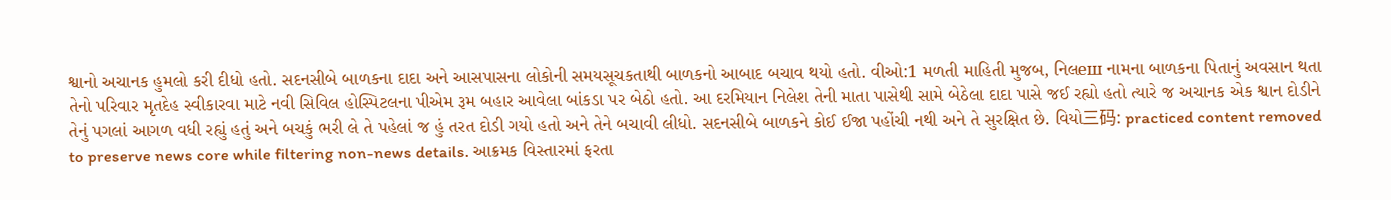શ્વાનો અચાનક હુમલો કરી દીધો હતો. સદનસીબે બાળકના દાદા અને આસપાસના લોકોની સમયસૂચકતાથી બાળકનો આબાદ બચાવ થયો હતો. વીઓ:1 મળતી માહિતી મુજબ, નિલеш નામના બાળકના પિતાનું અવસાન થતા તેનો પરિવાર મૃતદેહ સ્વીકારવા માટે નવી સિવિલ હોસ્પિટલના પીએમ રૂમ બહાર આવેલા બાંકડા પર બેઠો હતો. આ દરમિયાન નિલેશ તેની માતા પાસેથી સામે બેઠેલા દાદા પાસે જઈ રહ્યો હતો ત્યારે જ અચાનક એક શ્વાન દોડીને તેનું પગલાં આગળ વધી રહ્યું હતું અને બચકું ભરી લે તે પહેલાં જ હું તરત દોડી ગયો હતો અને તેને બચાવી લીધો. સદનસીબે બાળકને કોઈ ઈજા પહોંચી નથી અને તે સુરક્ષિત છે. વિયો三码: practiced content removed to preserve news core while filtering non-news details. આક્રમક વિસ્તારમાં ફરતા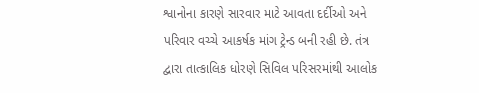શ્વાનોના કારણે સારવાર માટે આવતા દર્દીઓ અને પરિવાર વચ્ચે આકર્ષક માંગ ટ્રેન્ડ બની રહી છે. તંત્ર દ્વારા તાત્કાલિક ધોરણે સિવિલ પરિસરમાંથી આલોક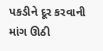પકડીને દૂર કરવાની માંગ ઊઠી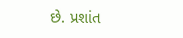છે. પ્રશાંત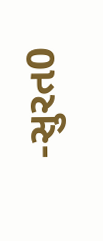-સુરત0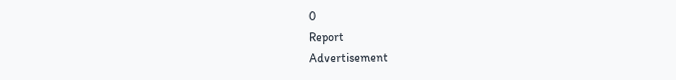0
Report
Advertisement